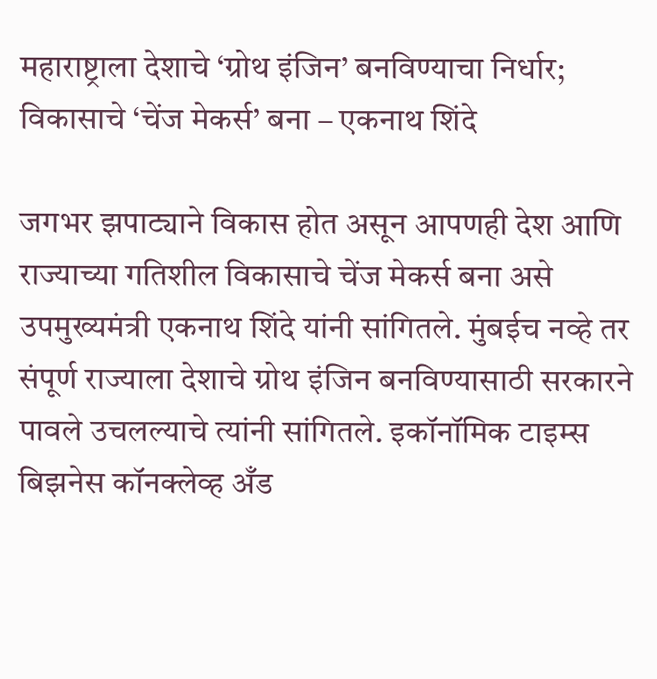महाराष्ट्राला देशाचे ‘ग्रोथ इंजिन’ बनविण्याचा निर्धार; विकासाचे ‘चेंज मेकर्स’ बना – एकनाथ शिंदे

जगभर झपाट्याने विकास होत असून आपणही देश आणि राज्याच्या गतिशील विकासाचे चेंज मेकर्स बना असे उपमुख्यमंत्री एकनाथ शिंदे यांनी सांगितले. मुंबईच नव्हे तर संपूर्ण राज्याला देशाचे ग्रोथ इंजिन बनविण्यासाठी सरकारने पावले उचलल्याचे त्यांनी सांगितले. इकॉनॉमिक टाइम्स बिझनेस कॉनक्लेव्ह अँड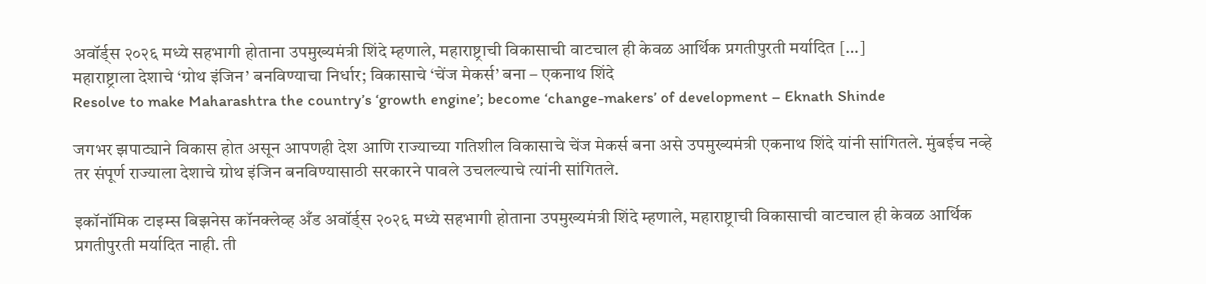अवॉर्ड्स २०२६ मध्ये सहभागी होताना उपमुख्यमंत्री शिंदे म्हणाले, महाराष्ट्राची विकासाची वाटचाल ही केवळ आर्थिक प्रगतीपुरती मर्यादित […]
महाराष्ट्राला देशाचे ‘ग्रोथ इंजिन’ बनविण्याचा निर्धार; विकासाचे ‘चेंज मेकर्स’ बना – एकनाथ शिंदे
Resolve to make Maharashtra the country’s ‘growth engine’; become ‘change-makers’ of development – Eknath Shinde

जगभर झपाट्याने विकास होत असून आपणही देश आणि राज्याच्या गतिशील विकासाचे चेंज मेकर्स बना असे उपमुख्यमंत्री एकनाथ शिंदे यांनी सांगितले. मुंबईच नव्हे तर संपूर्ण राज्याला देशाचे ग्रोथ इंजिन बनविण्यासाठी सरकारने पावले उचलल्याचे त्यांनी सांगितले.

इकॉनॉमिक टाइम्स बिझनेस कॉनक्लेव्ह अँड अवॉर्ड्स २०२६ मध्ये सहभागी होताना उपमुख्यमंत्री शिंदे म्हणाले, महाराष्ट्राची विकासाची वाटचाल ही केवळ आर्थिक प्रगतीपुरती मर्यादित नाही. ती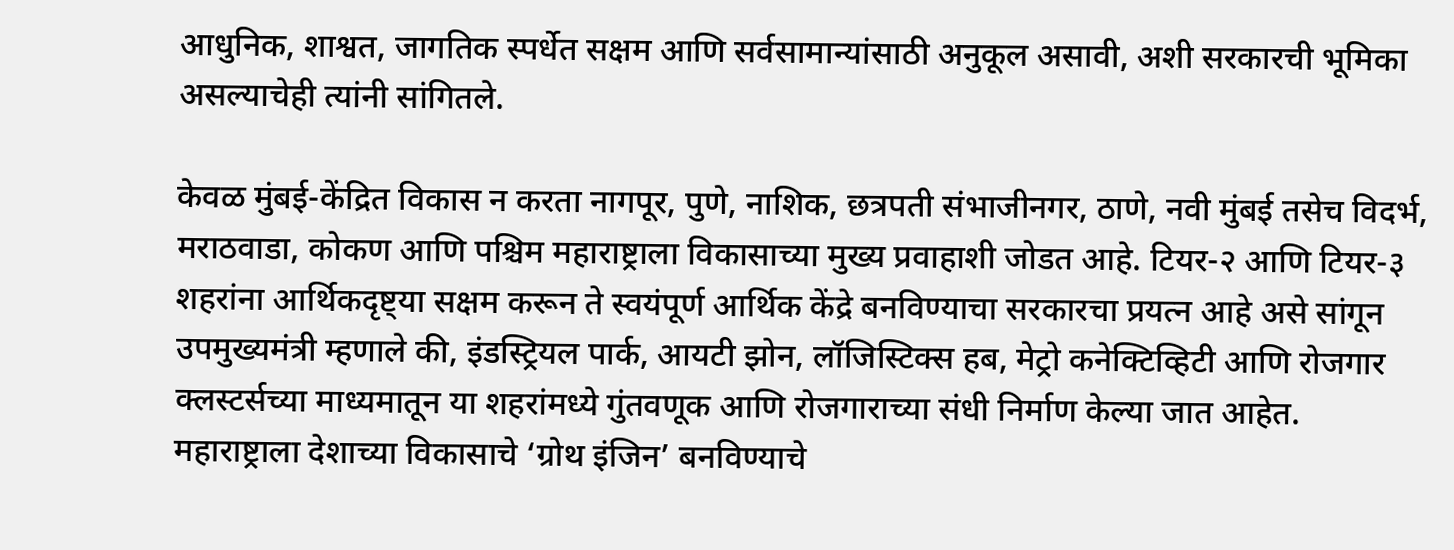आधुनिक, शाश्वत, जागतिक स्पर्धेत सक्षम आणि सर्वसामान्यांसाठी अनुकूल असावी, अशी सरकारची भूमिका असल्याचेही त्यांनी सांगितले.

केवळ मुंबई-केंद्रित विकास न करता नागपूर, पुणे, नाशिक, छत्रपती संभाजीनगर, ठाणे, नवी मुंबई तसेच विदर्भ, मराठवाडा, कोकण आणि पश्चिम महाराष्ट्राला विकासाच्या मुख्य प्रवाहाशी जोडत आहे. टियर-२ आणि टियर-३ शहरांना आर्थिकदृष्ट्या सक्षम करून ते स्वयंपूर्ण आर्थिक केंद्रे बनविण्याचा सरकारचा प्रयत्न आहे असे सांगून उपमुख्यमंत्री म्हणाले की, इंडस्ट्रियल पार्क, आयटी झोन, लॉजिस्टिक्स हब, मेट्रो कनेक्टिव्हिटी आणि रोजगार क्लस्टर्सच्या माध्यमातून या शहरांमध्ये गुंतवणूक आणि रोजगाराच्या संधी निर्माण केल्या जात आहेत. महाराष्ट्राला देशाच्या विकासाचे ‘ग्रोथ इंजिन’ बनविण्याचे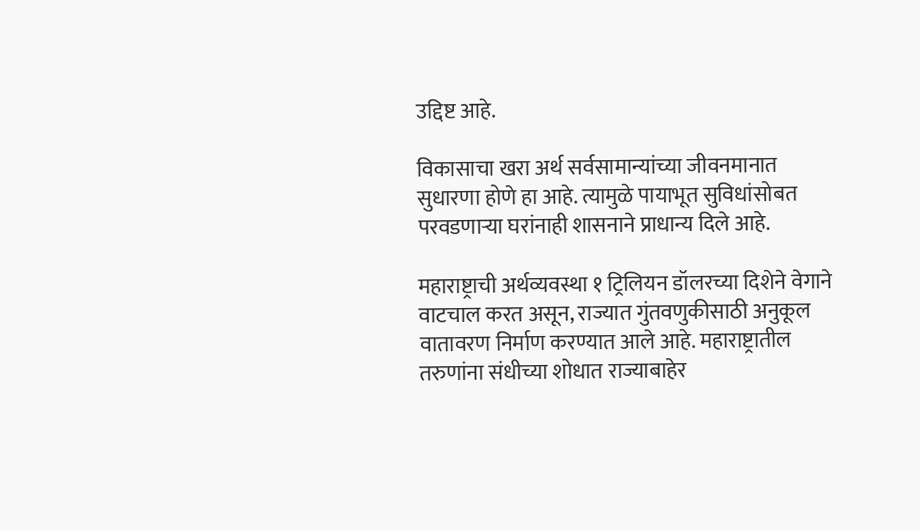उद्दिष्ट आहे.

विकासाचा खरा अर्थ सर्वसामान्यांच्या जीवनमानात सुधारणा होणे हा आहे. त्यामुळे पायाभूत सुविधांसोबत परवडणाऱ्या घरांनाही शासनाने प्राधान्य दिले आहे.

महाराष्ट्राची अर्थव्यवस्था १ ट्रिलियन डॉलरच्या दिशेने वेगाने वाटचाल करत असून, राज्यात गुंतवणुकीसाठी अनुकूल वातावरण निर्माण करण्यात आले आहे. महाराष्ट्रातील तरुणांना संधीच्या शोधात राज्याबाहेर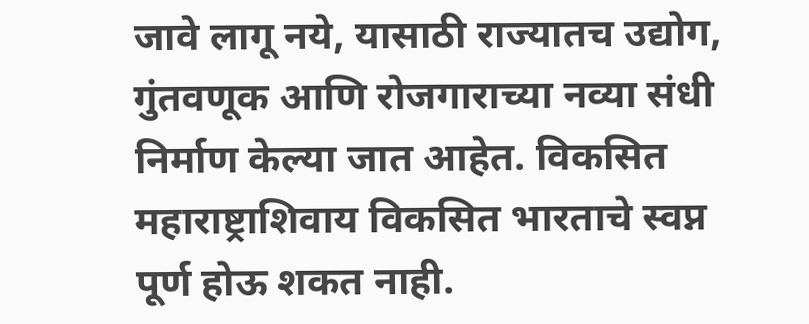जावे लागू नये, यासाठी राज्यातच उद्योग, गुंतवणूक आणि रोजगाराच्या नव्या संधी निर्माण केल्या जात आहेत. विकसित महाराष्ट्राशिवाय विकसित भारताचे स्वप्न पूर्ण होऊ शकत नाही.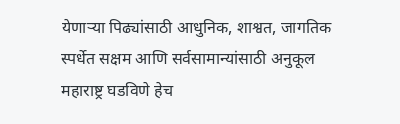येणाऱ्या पिढ्यांसाठी आधुनिक, शाश्वत, जागतिक स्पर्धेत सक्षम आणि सर्वसामान्यांसाठी अनुकूल महाराष्ट्र घडविणे हेच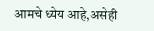आमचे ध्येय आहे,असेही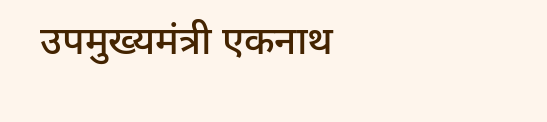उपमुख्यमंत्री एकनाथ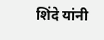शिंदे यांनी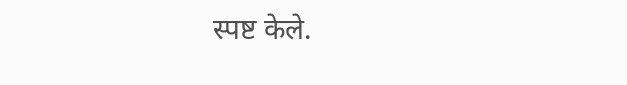स्पष्ट केले.